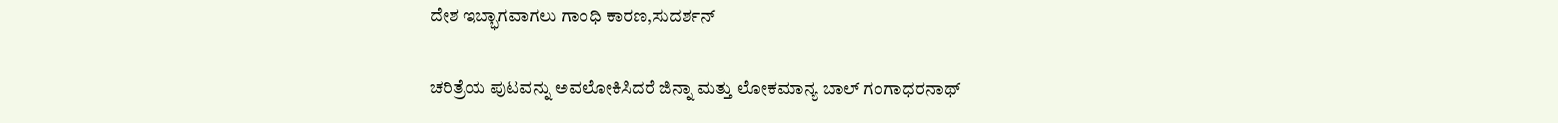ದೇಶ ಇಬ್ಭಾಗವಾಗಲು ಗಾಂಧಿ ಕಾರಣ,ಸುದರ್ಶನ್

ಚರಿತ್ರೆಯ ಪುಟವನ್ನು ಅವಲೋಕಿಸಿದರೆ ಜಿನ್ನಾ ಮತ್ತು ಲೋಕಮಾನ್ಯ ಬಾಲ್ ಗಂಗಾಧರನಾಥ್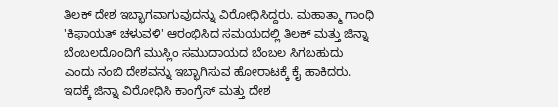ತಿಲಕ್ ದೇಶ ಇಬ್ಭಾಗವಾಗುವುದನ್ನು ವಿರೋಧಿಸಿದ್ದರು. ಮಹಾತ್ಮಾ ಗಾಂಧಿ 'ಕಿಫಾಯತ್ ಚಳುವಳಿ' ಆರಂಭಿಸಿದ ಸಮಯದಲ್ಲಿ ತಿಲಕ್ ಮತ್ತು ಜಿನ್ನಾ ಬೆಂಬಲದೊಂದಿಗೆ ಮುಸ್ಲಿಂ ಸಮುದಾಯದ ಬೆಂಬಲ ಸಿಗಬಹುದು ಎಂದು ನಂಬಿ ದೇಶವನ್ನು ಇಬ್ಭಾಗಿಸುವ ಹೋರಾಟಕ್ಕೆ ಕೈ ಹಾಕಿದರು. ಇದಕ್ಕೆ ಜಿನ್ನಾ ವಿರೋಧಿಸಿ ಕಾಂಗ್ರೆಸ್ ಮತ್ತು ದೇಶ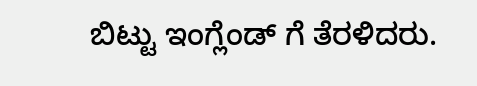ಬಿಟ್ಟು ಇಂಗ್ಲೆಂಡ್ ಗೆ ತೆರಳಿದರು.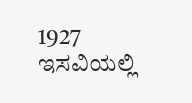1927 ಇಸವಿಯಲ್ಲಿ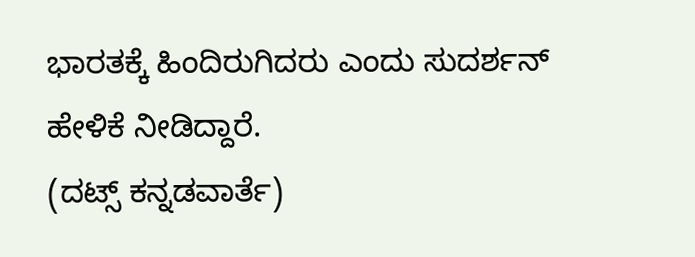ಭಾರತಕ್ಕೆ ಹಿಂದಿರುಗಿದರು ಎಂದು ಸುದರ್ಶನ್ ಹೇಳಿಕೆ ನೀಡಿದ್ದಾರೆ.
(ದಟ್ಸ್ ಕನ್ನಡವಾರ್ತೆ)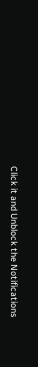Click it and Unblock the Notifications